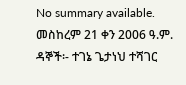No summary available.
መስከረም 21 ቀን 2006 ዓ.ም.
ዳኞች፡- ተገኔ ጌታነህ ተሻገር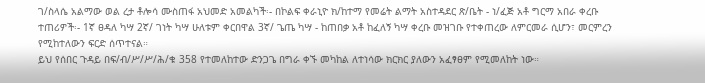ገ/ስላሴ አልማው ወል ረታ ቶሎሳ ሙስጠፋ አህመድ አመልካች፡- በኮልፍ ቀራኒዮ ክ/ከተማ የመሬት ልማት አስተዳደር ጽ/ቤት - ነ/ፈጅ አቶ ግርማ አበራ ቀረቡ ተጠሪዎች፡- 1ኛ ፀዳለ ካሣ 2ኛ/ ገነት ካሣ ሁለቱም ቀርበዋል 3ኛ/ ጌጤ ካሣ - ከጠበቃ አቶ ከፈለኝ ካሣ ቀረቡ መዝገቡ የተቀጠረው ለምርመራ ሲሆን፣ መርምረን የሚከተለውን ፍርድ ሰጥተናል።
ይህ የሰበር ጉዳይ በፍ/ብ/ሥ/ሥ/ሕ/ቁ 358 የተመለከተው ድንጋጌ በግራ ቀኙ መካከል ለተነሳው ክርክር ያለውን አፈፃፀም የሚመለከት ነው።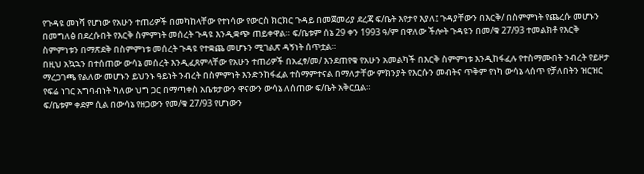የጉዳዩ መነሻ የሆነው የአሁን ተጠሪዎች በመካከላቸው የተነሳው የውርስ ክርክር ጉዳይ በመጀመሪያ ደረጃ ፍ/ቤት እየታየ እያለ፤ ጉዳያቸውን በእርቅ/ በስምምነት የጨረሱ መሆኑን በመግለፅ በደረሱበት የእርቅ ስምምነት መሰረት ጉዳዩ እንዲቋጭ ጠይቀዋል። ፍ/ቤቱም ሰኔ 29 ቀን 1993 ዓ/ም በዋለው ችሎት ጉዳዩን በመ/ቁ 27/93 ተመልክቶ የእርቅ ስምምነቱን በማጽደቅ በስምምነቱ መሰረት ጉዳዩ የተቋጨ መሆኑን ሚገልጽ ዳኝነት ሰጥቷል።
በዚህ አኳኋን በተሰጠው ውሳኔ መሰረት እንዲፈጸምላቸው የአሁን ተጠሪዎች በአፈፃ/መ/ እንደጠየቁ የአሁን አመልካች በእርቅ ስምምነቱ እንዲከፋፈሉ የተስማሙበት ንብረት የይዞታ ማረጋገጫ የልለው መሆኑን ይህንኑ ዓይነት ንብረት በስምምነት እንድንከፋፈል ተስማምተናል በማለታቸው ምክንያት የእርሱን መብትና ጥቅም የነካ ውሳኔ ላሰጥ የቻለበትን ዝርዝር የፍሬ ነገር አግባብነት ካለው ህግ ጋር በማጣቀስ አቤቱታውን ዋናውን ውሳኔ ለሰጠው ፍ/ቤት አቅርቧል።
ፍ/ቤቱም ቀደም ሲል በውሳኔ የዘጋውን የመ/ቁ 27/93 የሆነውን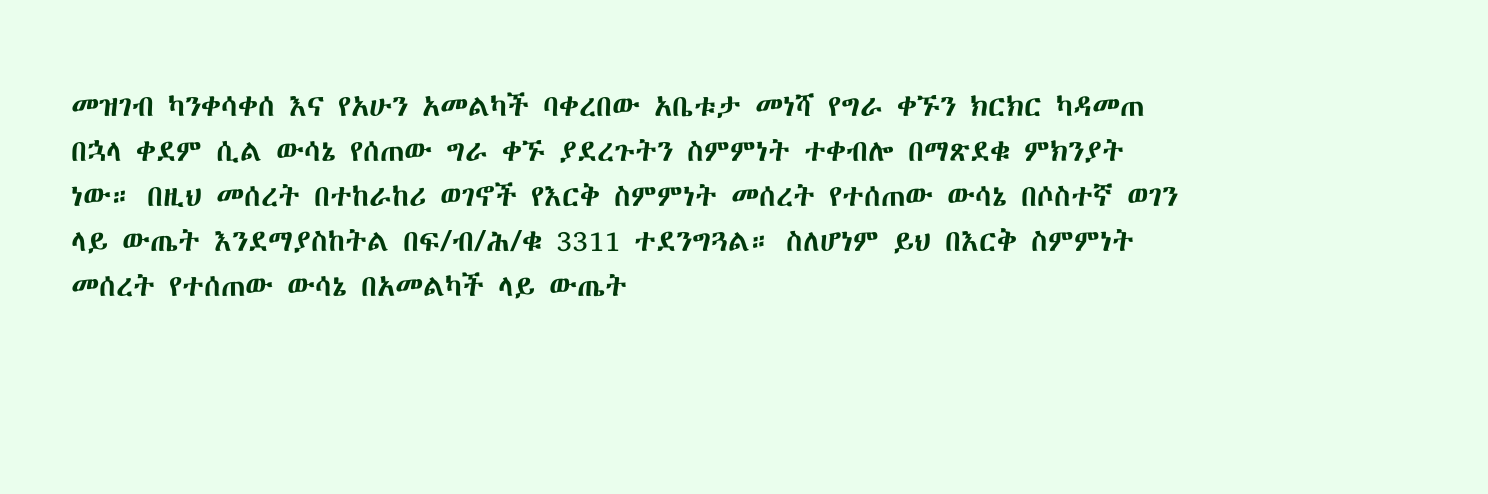መዝገብ ካንቀሳቀሰ እና የአሁን አመልካች ባቀረበው አቤቱታ መነሻ የግራ ቀኙን ክርክር ካዳመጠ በኋላ ቀደም ሲል ውሳኔ የሰጠው ግራ ቀኙ ያደረጉትን ስምምነት ተቀብሎ በማጽደቁ ምክንያት ነው። በዚህ መሰረት በተከራከሪ ወገኖች የእርቅ ስምምነት መሰረት የተሰጠው ውሳኔ በሶስተኛ ወገን ላይ ውጤት እንደማያስከትል በፍ/ብ/ሕ/ቁ 3311 ተደንግጓል። ስለሆነም ይህ በእርቅ ስምምነት መሰረት የተሰጠው ውሳኔ በአመልካች ላይ ውጤት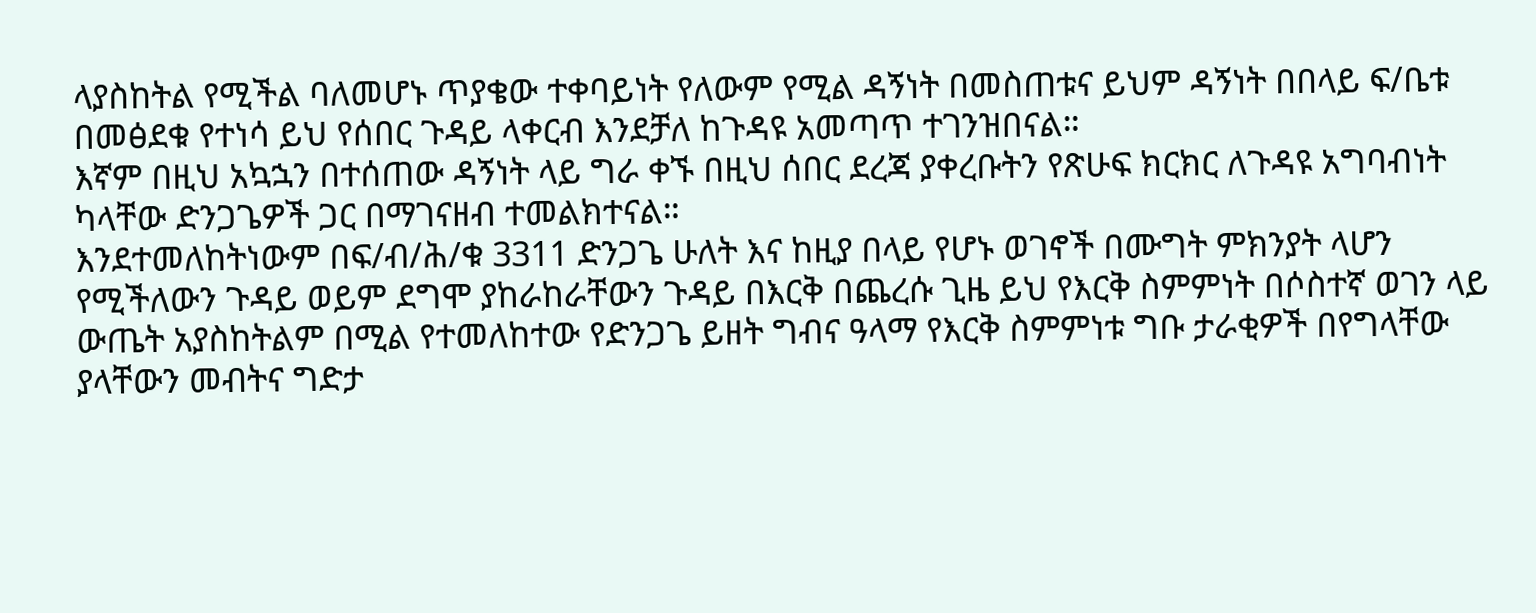ላያስከትል የሚችል ባለመሆኑ ጥያቄው ተቀባይነት የለውም የሚል ዳኝነት በመስጠቱና ይህም ዳኝነት በበላይ ፍ/ቤቱ በመፅደቁ የተነሳ ይህ የሰበር ጉዳይ ላቀርብ እንደቻለ ከጉዳዩ አመጣጥ ተገንዝበናል።
እኛም በዚህ አኳኋን በተሰጠው ዳኝነት ላይ ግራ ቀኙ በዚህ ሰበር ደረጃ ያቀረቡትን የጽሁፍ ክርክር ለጉዳዩ አግባብነት ካላቸው ድንጋጌዎች ጋር በማገናዘብ ተመልክተናል።
እንደተመለከትነውም በፍ/ብ/ሕ/ቁ 3311 ድንጋጌ ሁለት እና ከዚያ በላይ የሆኑ ወገኖች በሙግት ምክንያት ላሆን የሚችለውን ጉዳይ ወይም ደግሞ ያከራከራቸውን ጉዳይ በእርቅ በጨረሱ ጊዜ ይህ የእርቅ ስምምነት በሶስተኛ ወገን ላይ ውጤት አያስከትልም በሚል የተመለከተው የድንጋጌ ይዘት ግብና ዓላማ የእርቅ ስምምነቱ ግቡ ታራቂዎች በየግላቸው ያላቸውን መብትና ግድታ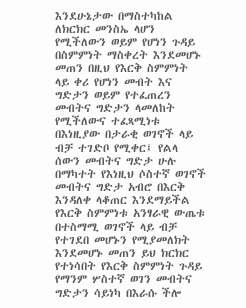እንደሁኔታው በማስተካከል ለክርክር መንስኤ ላሆን የሚችለውን ወይም የሆነን ጉዳይ በስምምነት ማስቀረት እንደመሆኑ መጠን በዚህ የእርቅ ስምምነት ላይ ቀሪ የሆነን መብት እና ግድታን ወይም የተፈጠረን መብትና ግድታን ላመለከት የሚችለውና ተፈጻሚነቱ በእነዚያው በታራቂ ወገኖች ላይ ብቻ ተገድቦ የሚቀር፤ የልላ ሰውን መብትና ግድታ ሁሉ በማካተት የእነዚህ ሶስተኛ ወገኖች መብትና ግድታ አብሮ በእርቅ እንዳለቀ ላቆጠር እንደማይችል የእርቅ ስምምነቱ አንፃራዊ ውጤቱ በተስማሚ ወገኖች ላይ ብቻ የተገደበ መሆኑን የሚያመለክት እንደመሆኑ መጠን ይህ ክርክር የተነሳበት የእርቅ ስምምነት ጉዳይ የማንም ሦስተኛ ወገን መብትና ግድታን ሳይነካ በእራሱ ችሎ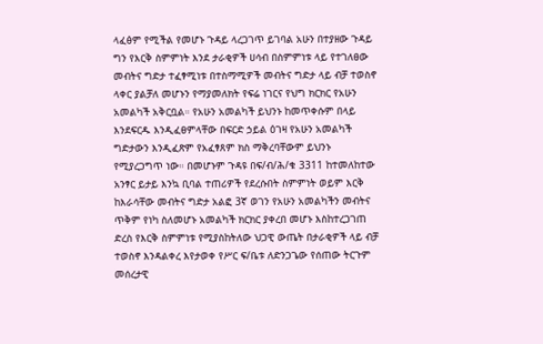ላፈፅም የሚችል የመሆኑ ጉዳይ ላረጋገጥ ይገባል አሁን በተያዘው ጉዳይ ግን የእርቅ ስምምነት እንደ ታራቂዎች ሀሳብ በስምምነቱ ላይ የተገለፀው መብትና ግድታ ተፈፃሚነቱ በተስማሚዎች መብትና ግድታ ላይ ብቻ ተወስኖ ላቀር ያልቻለ መሆኑን የማያመለክት የፍሬ ነገርና የህግ ክርክር የአሁን አመልካች አቅርቧል። የአሁን አመልካች ይህንኑ ከመጥቀሱም በላይ እንደፍርዱ እንዲፈፀምላቸው በፍርድ ኃይል ዕገዛ የአሁን አመልካች ግድታውን እንዲፈጽም የአፈፃጸም ክስ ማቅረባቸውም ይህንኑ የሚያረጋግጥ ነው። በመሆኑም ጉዳዩ በፍ/ብ/ሕ/ቁ 3311 ከተመለከተው አንፃር ይታይ እንኳ ቢባል ተጠሪዎች የደረሱበት ስምምነት ወይም እርቅ ከእራሳቸው መብትና ግድታ አልፎ 3ኛ ወገን የአሁን አመልካችን መብትና ጥቅም የነካ ስለመሆኑ አመልካች ክርክር ያቀረበ መሆኑ እስከተረጋገጠ ድረስ የእርቅ ስምምነቱ የሚያስከትለው ህጋዊ ውጤት በታራቂዎች ላይ ብቻ ተወስኖ እንዳልቀረ እየታወቀ የሥር ፍ/ቤቱ ለድንጋጌው የሰጠው ትርጉም መሰረታዊ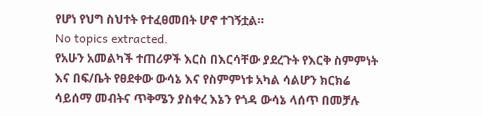የሆነ የህግ ስህተት የተፈፀመበት ሆኖ ተገኝቷል።
No topics extracted.
የአሁን አመልካች ተጠሪዎች እርስ በእርሳቸው ያደረጉት የእርቅ ስምምነት እና በፍ/ቤት የፀደቀው ውሳኔ እና የስምምነቱ አካል ሳልሆን ክርክሬ ሳይሰማ መብትና ጥቅሜን ያስቀረ እኔን የጎዳ ውሳኔ ላሰጥ በመቻሉ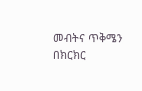መብትና ጥቅሜን በክርክር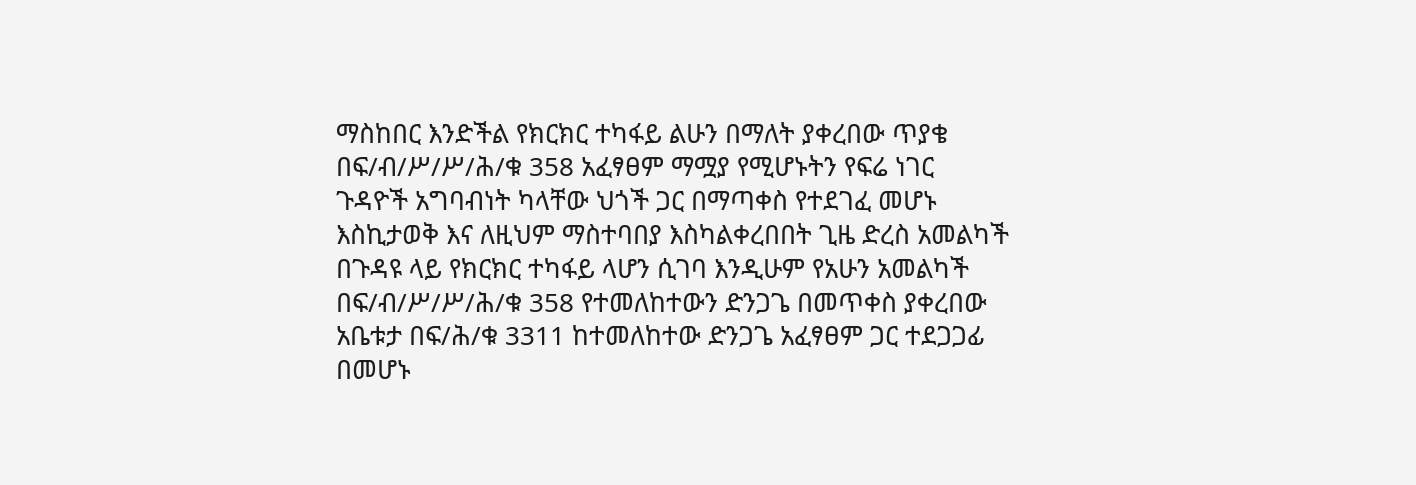ማስከበር እንድችል የክርክር ተካፋይ ልሁን በማለት ያቀረበው ጥያቄ በፍ/ብ/ሥ/ሥ/ሕ/ቁ 358 አፈፃፀም ማሟያ የሚሆኑትን የፍሬ ነገር ጉዳዮች አግባብነት ካላቸው ህጎች ጋር በማጣቀስ የተደገፈ መሆኑ እስኪታወቅ እና ለዚህም ማስተባበያ እስካልቀረበበት ጊዜ ድረስ አመልካች በጉዳዩ ላይ የክርክር ተካፋይ ላሆን ሲገባ እንዲሁም የአሁን አመልካች በፍ/ብ/ሥ/ሥ/ሕ/ቁ 358 የተመለከተውን ድንጋጌ በመጥቀስ ያቀረበው አቤቱታ በፍ/ሕ/ቁ 3311 ከተመለከተው ድንጋጌ አፈፃፀም ጋር ተደጋጋፊ በመሆኑ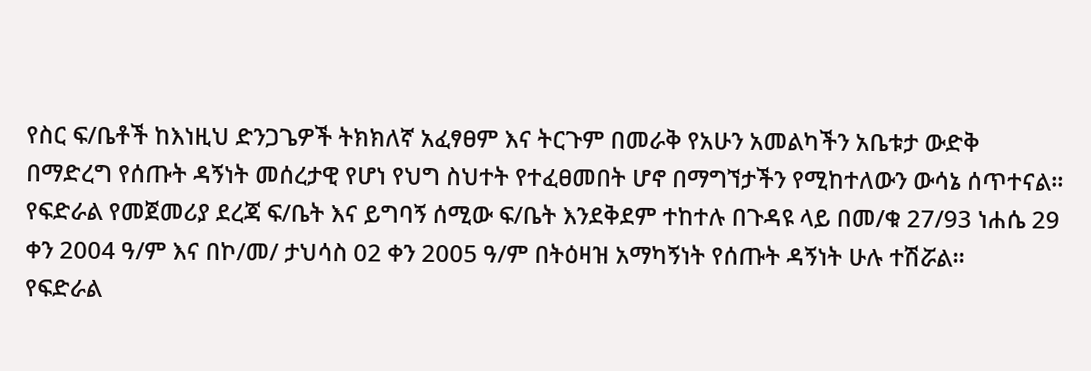የስር ፍ/ቤቶች ከእነዚህ ድንጋጌዎች ትክክለኛ አፈፃፀም እና ትርጉም በመራቅ የአሁን አመልካችን አቤቱታ ውድቅ በማድረግ የሰጡት ዳኝነት መሰረታዊ የሆነ የህግ ስህተት የተፈፀመበት ሆኖ በማግኘታችን የሚከተለውን ውሳኔ ሰጥተናል።
የፍድራል የመጀመሪያ ደረጃ ፍ/ቤት እና ይግባኝ ሰሚው ፍ/ቤት እንደቅደም ተከተሉ በጉዳዩ ላይ በመ/ቁ 27/93 ነሐሴ 29 ቀን 2004 ዓ/ም እና በኮ/መ/ ታህሳስ 02 ቀን 2005 ዓ/ም በትዕዛዝ አማካኝነት የሰጡት ዳኝነት ሁሉ ተሽሯል።
የፍድራል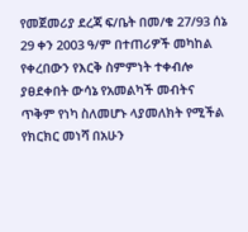የመጀመሪያ ደረጃ ፍ/ቤት በመ/ቁ 27/93 ሰኔ 29 ቀን 2003 ዓ/ም በተጠሪዎች መካከል የቀረበውን የእርቅ ስምምነት ተቀብሎ ያፀደቀበት ውሳኔ የአመልካች መብትና ጥቅም የነካ ስለመሆኑ ላያመለክት የሚችል የክርክር መነሻ በአሁን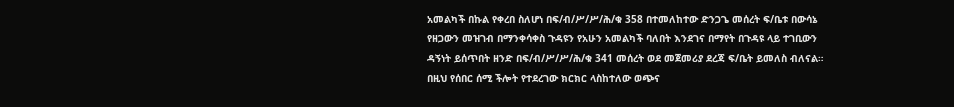አመልካች በኩል የቀረበ ስለሆነ በፍ/ብ/ሥ/ሥ/ሕ/ቁ 358 በተመለከተው ድንጋጌ መሰረት ፍ/ቤቱ በውሳኔ የዘጋውን መዝገብ በማንቀሳቀስ ጉዳዩን የአሁን አመልካች ባለበት እንደገና በማየት በጉዳዩ ላይ ተገቢውን ዳኝነት ይሰጥበት ዘንድ በፍ/ብ/ሥ/ሥ/ሕ/ቁ 341 መሰረት ወደ መጀመሪያ ደረጃ ፍ/ቤት ይመለስ ብለናል።
በዚህ የሰበር ሰሚ ችሎት የተደረገው ክርክር ላስከተለው ወጭና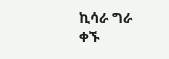ኪሳራ ግራ ቀኙ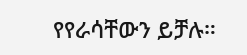የየራሳቸውን ይቻሉ።